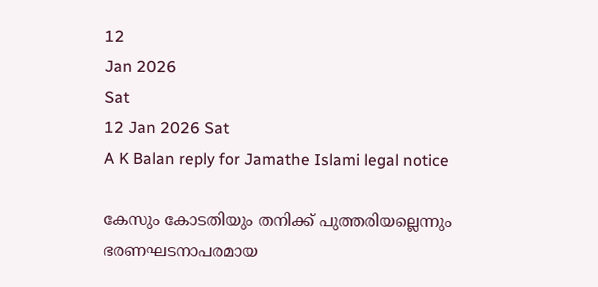12
Jan 2026
Sat
12 Jan 2026 Sat
A K Balan reply for Jamathe Islami legal notice

കേസും കോടതിയും തനിക്ക് പുത്തരിയല്ലെന്നും ഭരണഘടനാപരമായ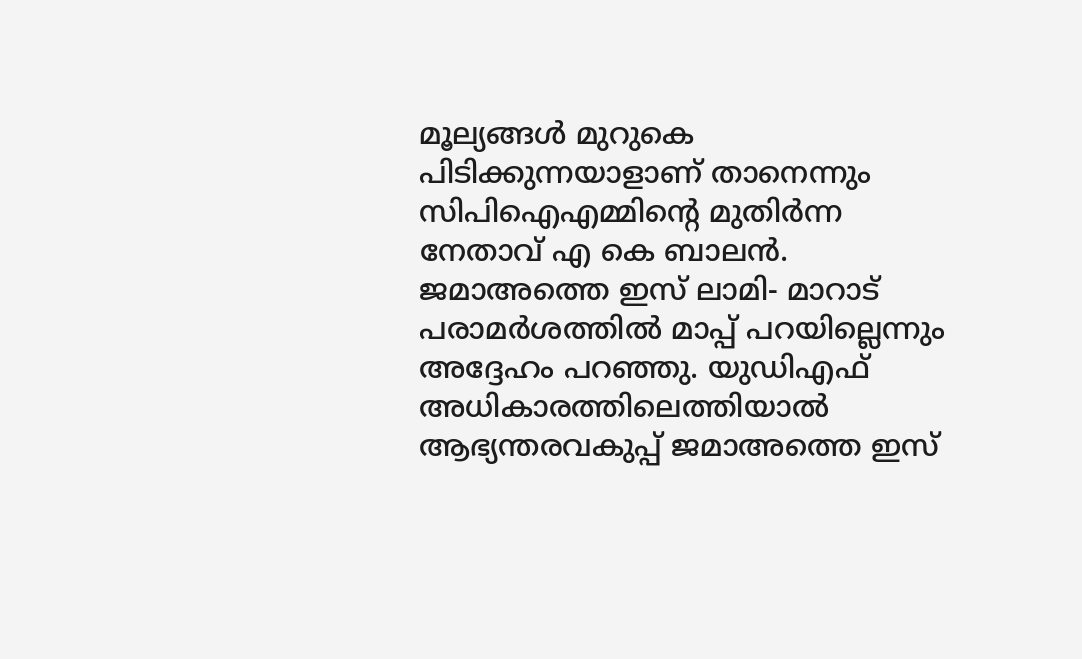മൂല്യങ്ങള്‍ മുറുകെ പിടിക്കുന്നയാളാണ് താനെന്നും സിപിഐഎമ്മിന്റെ മുതിര്‍ന്ന നേതാവ് എ കെ ബാലന്‍. ജമാഅത്തെ ഇസ് ലാമി- മാറാട് പരാമര്‍ശത്തില്‍ മാപ്പ് പറയില്ലെന്നും അദ്ദേഹം പറഞ്ഞു. യുഡിഎഫ് അധികാരത്തിലെത്തിയാല്‍ ആഭ്യന്തരവകുപ്പ് ജമാഅത്തെ ഇസ്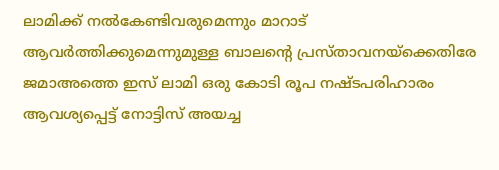ലാമിക്ക് നല്‍കേണ്ടിവരുമെന്നും മാറാട് ആവര്‍ത്തിക്കുമെന്നുമുള്ള ബാലന്റെ പ്രസ്താവനയ്‌ക്കെതിരേ ജമാഅത്തെ ഇസ് ലാമി ഒരു കോടി രൂപ നഷ്ടപരിഹാരം ആവശ്യപ്പെട്ട് നോട്ടിസ് അയച്ച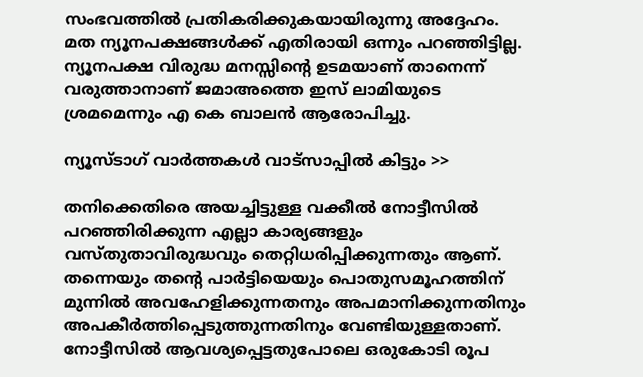സംഭവത്തില്‍ പ്രതികരിക്കുകയായിരുന്നു അദ്ദേഹം. മത ന്യൂനപക്ഷങ്ങള്‍ക്ക് എതിരായി ഒന്നും പറഞ്ഞിട്ടില്ല. ന്യൂനപക്ഷ വിരുദ്ധ മനസ്സിന്റെ ഉടമയാണ് താനെന്ന് വരുത്താനാണ് ജമാഅത്തെ ഇസ് ലാമിയുടെ ശ്രമമെന്നും എ കെ ബാലന്‍ ആരോപിച്ചു.

ന്യൂസ്ടാഗ് വാര്‍ത്തകള്‍ വാട്‌സാപ്പില്‍ കിട്ടും >>

തനിക്കെതിരെ അയച്ചിട്ടുള്ള വക്കീല്‍ നോട്ടീസില്‍ പറഞ്ഞിരിക്കുന്ന എല്ലാ കാര്യങ്ങളും വസ്തുതാവിരുദ്ധവും തെറ്റിധരിപ്പിക്കുന്നതും ആണ്. തന്നെയും തന്റെ പാര്‍ട്ടിയെയും പൊതുസമൂഹത്തിന് മുന്നില്‍ അവഹേളിക്കുന്നതനും അപമാനിക്കുന്നതിനും അപകീര്‍ത്തിപ്പെടുത്തുന്നതിനും വേണ്ടിയുള്ളതാണ്. നോട്ടീസില്‍ ആവശ്യപ്പെട്ടതുപോലെ ഒരുകോടി രൂപ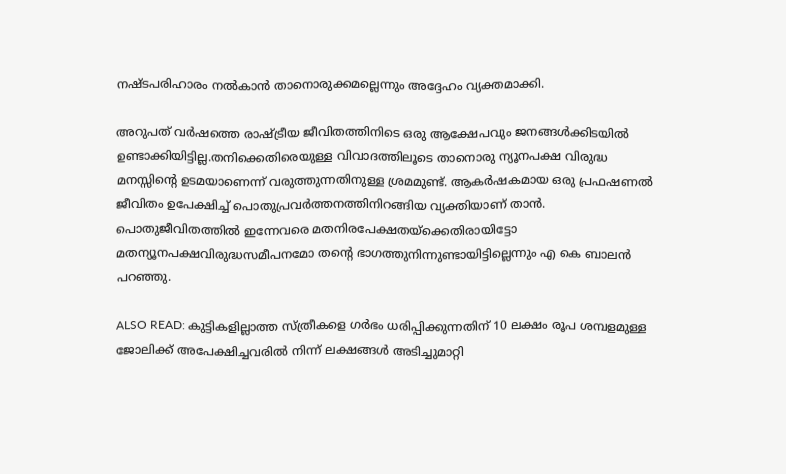നഷ്ടപരിഹാരം നല്‍കാന്‍ താനൊരുക്കമല്ലെന്നും അദ്ദേഹം വ്യക്തമാക്കി.

അറുപത് വര്‍ഷത്തെ രാഷ്ട്രീയ ജീവിതത്തിനിടെ ഒരു ആക്ഷേപവും ജനങ്ങള്‍ക്കിടയില്‍ ഉണ്ടാക്കിയിട്ടില്ല.തനിക്കെതിരെയുള്ള വിവാദത്തിലൂടെ താനൊരു ന്യൂനപക്ഷ വിരുദ്ധ മനസ്സിന്റെ ഉടമയാണെന്ന് വരുത്തുന്നതിനുള്ള ശ്രമമുണ്ട്. ആകര്‍ഷകമായ ഒരു പ്രഫഷണല്‍ ജീവിതം ഉപേക്ഷിച്ച് പൊതുപ്രവര്‍ത്തനത്തിനിറങ്ങിയ വ്യക്തിയാണ് താന്‍. പൊതുജീവിതത്തില്‍ ഇന്നേവരെ മതനിരപേക്ഷതയ്ക്കെതിരായിട്ടോ മതന്യൂനപക്ഷവിരുദ്ധസമീപനമോ തന്റെ ഭാഗത്തുനിന്നുണ്ടായിട്ടില്ലെന്നും എ കെ ബാലന്‍ പറഞ്ഞു.

ALSO READ: കുട്ടികളില്ലാത്ത സ്ത്രീകളെ ഗര്‍ഭം ധരിപ്പിക്കുന്നതിന് 10 ലക്ഷം രൂപ ശമ്പളമുള്ള ജോലിക്ക് അപേക്ഷിച്ചവരില്‍ നിന്ന് ലക്ഷങ്ങള്‍ അടിച്ചുമാറ്റി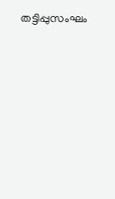തട്ടിപ്പുസംഘം